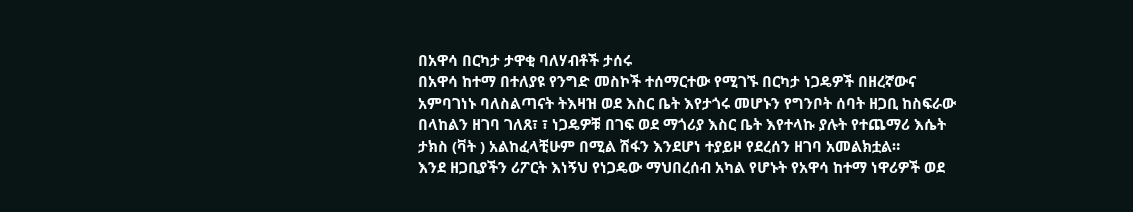በአዋሳ በርካታ ታዋቂ ባለሃብቶች ታሰሩ
በአዋሳ ከተማ በተለያዩ የንግድ መስኮች ተሰማርተው የሚገኙ በርካታ ነጋዴዎች በዘረኛውና አምባገነኑ ባለስልጣናት ትእዛዝ ወደ እስር ቤት እየታጎሩ መሆኑን የግንቦት ሰባት ዘጋቢ ከስፍራው በላከልን ዘገባ ገለጸ፣ ፣ ነጋዴዎቹ በገፍ ወደ ማጎሪያ እስር ቤት እየተላኩ ያሉት የተጨማሪ እሴት ታክስ (ቫት ) አልከፈላቺሁም በሚል ሽፋን እንደሆነ ተያይዞ የደረሰን ዘገባ አመልክቷል።
እንደ ዘጋቢያችን ሪፖርት እነኝህ የነጋዴው ማህበረሰብ አካል የሆኑት የአዋሳ ከተማ ነዋሪዎች ወደ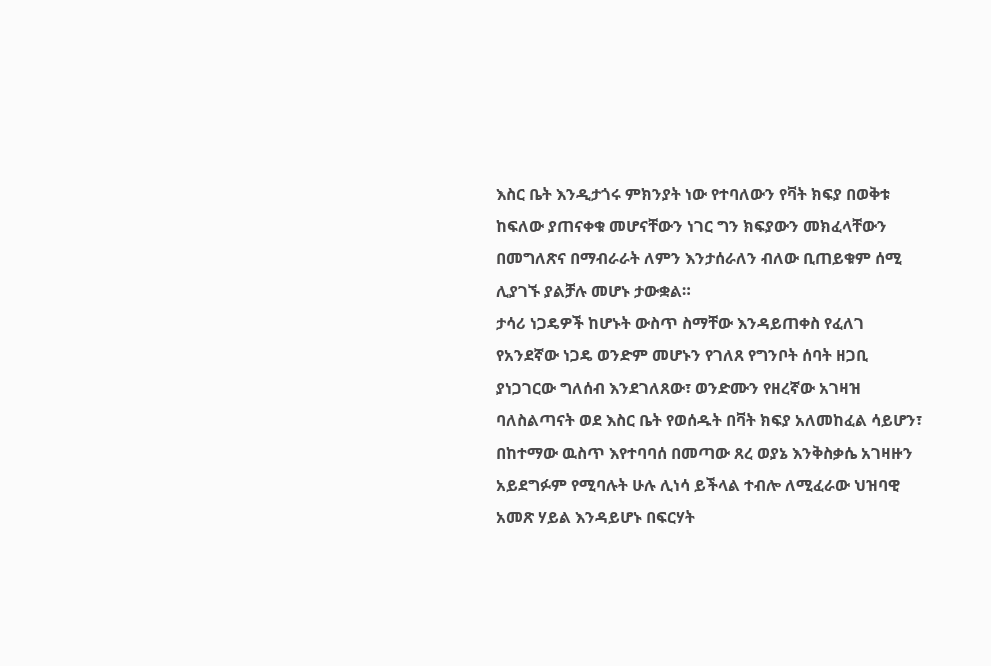እስር ቤት እንዲታጎሩ ምክንያት ነው የተባለውን የቫት ክፍያ በወቅቱ ከፍለው ያጠናቀቁ መሆናቸውን ነገር ግን ክፍያውን መክፈላቸውን በመግለጽና በማብራራት ለምን እንታሰራለን ብለው ቢጠይቁም ሰሚ ሊያገኙ ያልቻሉ መሆኑ ታውቋል።
ታሳሪ ነጋዴዎች ከሆኑት ውስጥ ስማቸው እንዳይጠቀስ የፈለገ የአንደኛው ነጋዴ ወንድም መሆኑን የገለጸ የግንቦት ሰባት ዘጋቢ ያነጋገርው ግለሰብ እንደገለጸው፣ ወንድሙን የዘረኛው አገዛዝ ባለስልጣናት ወደ እስር ቤት የወሰዱት በቫት ክፍያ አለመከፈል ሳይሆን፣ በከተማው ዉስጥ እየተባባሰ በመጣው ጸረ ወያኔ እንቅስቃሴ አገዛዙን አይደግፉም የሚባሉት ሁሉ ሊነሳ ይችላል ተብሎ ለሚፈራው ህዝባዊ አመጽ ሃይል እንዳይሆኑ በፍርሃት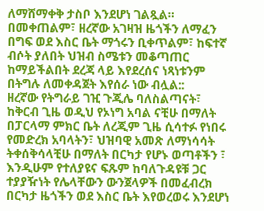ለማሸማቀቅ ታስቦ እንደሆነ ገልጿል። በመቀጠልም፣ ዘረኛው አገዛዝ ዜጎችን ለማፈን በግፍ ወደ እስር ቤት ማጎሩን ቢቀጥልም፣ ከፍተኛ ብሶት ያለበት ህዝብ ስሜቱን መቆጣጠር ከማይችልበት ደረጃ ላይ እየደረሰና ነጻነቱንም በትግሉ ለመቀዳጀት እየሰራ ነው ብሏል::
ዘረኛው የትግራይ ገዢ ጉጂሌ ባለስልጣናት፣ ከቅርብ ጊዜ ወዲህ የኦነግ አባል ናቺሁ በማለት በፓርላማ ምክር ቤት ለረጂም ጊዜ ሲሳተፉ የነበሩ የመድረክ አባላትን፣ ህዝባዊ አመጽ ለማነሳሳት ትቀሰቅሳላቺሁ በማለት በርካታ የሆኑ ወጣቶችን ፣ እንዲሁም የተለያዩና ፍጹም ከባለጉዳዩቹ ጋር ተያያዥነት የሌላቸውን ውንጀላዎች በመፈብረክ በርካታ ዜጎችን ወደ እስር ቤት እየወረወሩ እንደሆነ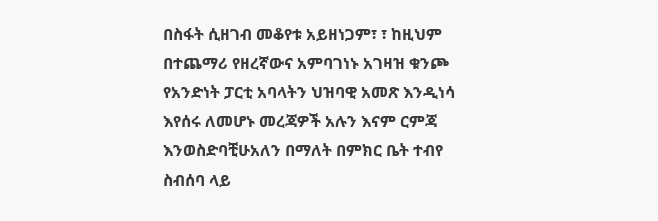በስፋት ሲዘገብ መቆየቱ አይዘነጋም፣ ፣ ከዚህም በተጨማሪ የዘረኛውና አምባገነኑ አገዛዝ ቁንጮ የአንድነት ፓርቲ አባላትን ህዝባዊ አመጽ እንዲነሳ እየሰሩ ለመሆኑ መረጃዎች አሉን እናም ርምጃ እንወስድባቺሁአለን በማለት በምክር ቤት ተብየ ስብሰባ ላይ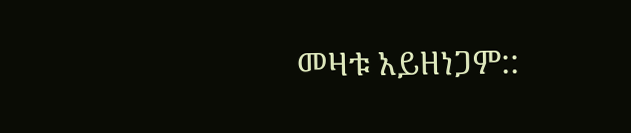መዛቱ አይዘነጋም::